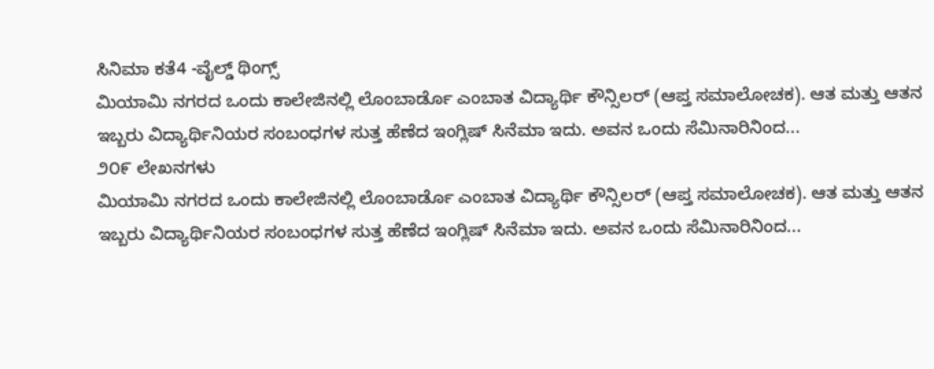ಸಿನಿಮಾ ಕತೆ4 -ವೈಲ್ಡ್ ಥಿಂಗ್ಸ್
ಮಿಯಾಮಿ ನಗರದ ಒಂದು ಕಾಲೇಜಿನಲ್ಲಿ ಲೊಂಬಾರ್ಡೊ ಎಂಬಾತ ವಿದ್ಯಾರ್ಥಿ ಕೌನ್ಸಿಲರ್ (ಆಪ್ತ ಸಮಾಲೋಚಕ). ಆತ ಮತ್ತು ಆತನ ಇಬ್ಬರು ವಿದ್ಯಾರ್ಥಿನಿಯರ ಸಂಬಂಧಗಳ ಸುತ್ತ ಹೆಣೆದ ಇಂಗ್ಲಿಷ್ ಸಿನೆಮಾ ಇದು. ಅವನ ಒಂದು ಸೆಮಿನಾರಿನಿಂದ...
೨೦೯ ಲೇಖನಗಳು
ಮಿಯಾಮಿ ನಗರದ ಒಂದು ಕಾಲೇಜಿನಲ್ಲಿ ಲೊಂಬಾರ್ಡೊ ಎಂಬಾತ ವಿದ್ಯಾರ್ಥಿ ಕೌನ್ಸಿಲರ್ (ಆಪ್ತ ಸಮಾಲೋಚಕ). ಆತ ಮತ್ತು ಆತನ ಇಬ್ಬರು ವಿದ್ಯಾರ್ಥಿನಿಯರ ಸಂಬಂಧಗಳ ಸುತ್ತ ಹೆಣೆದ ಇಂಗ್ಲಿಷ್ ಸಿನೆಮಾ ಇದು. ಅವನ ಒಂದು ಸೆಮಿನಾರಿನಿಂದ...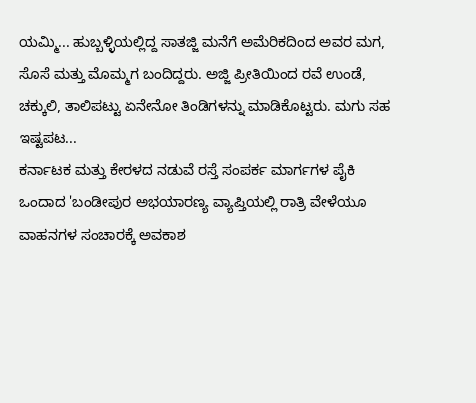ಯಮ್ಮಿ... ಹುಬ್ಬಳ್ಳಿಯಲ್ಲಿದ್ದ ಸಾತಜ್ಜಿ ಮನೆಗೆ ಅಮೆರಿಕದಿಂದ ಅವರ ಮಗ, ಸೊಸೆ ಮತ್ತು ಮೊಮ್ಮಗ ಬಂದಿದ್ದರು. ಅಜ್ಜಿ ಪ್ರೀತಿಯಿಂದ ರವೆ ಉಂಡೆ, ಚಕ್ಕುಲಿ, ತಾಲಿಪಟ್ಟು ಏನೇನೋ ತಿಂಡಿಗಳನ್ನು ಮಾಡಿಕೊಟ್ಟರು. ಮಗು ಸಹ ಇಷ್ಟಪಟ...
ಕರ್ನಾಟಕ ಮತ್ತು ಕೇರಳದ ನಡುವೆ ರಸ್ತೆ ಸಂಪರ್ಕ ಮಾರ್ಗಗಳ ಪೈಕಿ ಒಂದಾದ 'ಬಂಡೀಪುರ ಅಭಯಾರಣ್ಯ ವ್ಯಾಪ್ತಿಯಲ್ಲಿ ರಾತ್ರಿ ವೇಳೆಯೂ ವಾಹನಗಳ ಸಂಚಾರಕ್ಕೆ ಅವಕಾಶ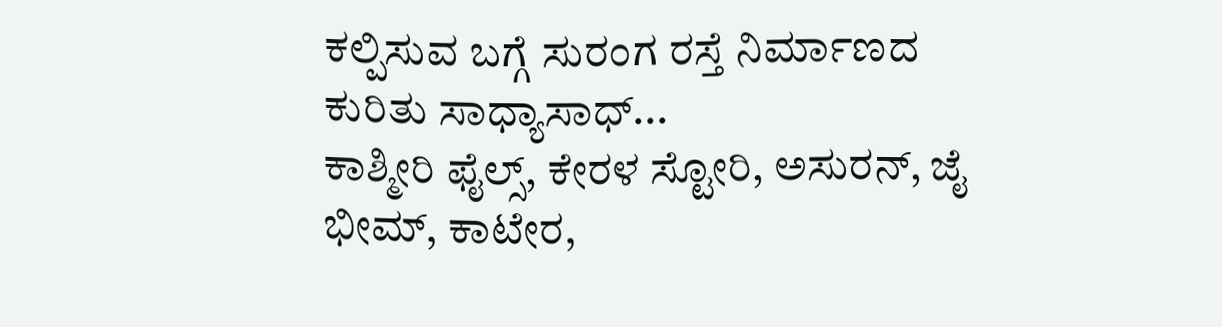ಕಲ್ಪಿಸುವ ಬಗ್ಗೆ ಸುರಂಗ ರಸ್ತೆ ನಿರ್ಮಾಣದ ಕುರಿತು ಸಾಧ್ಯಾಸಾಧ್...
ಕಾಶ್ಮೀರಿ ಫೈಲ್ಸ್, ಕೇರಳ ಸ್ಟೋರಿ, ಅಸುರನ್, ಜೈ ಭೀಮ್, ಕಾಟೇರ,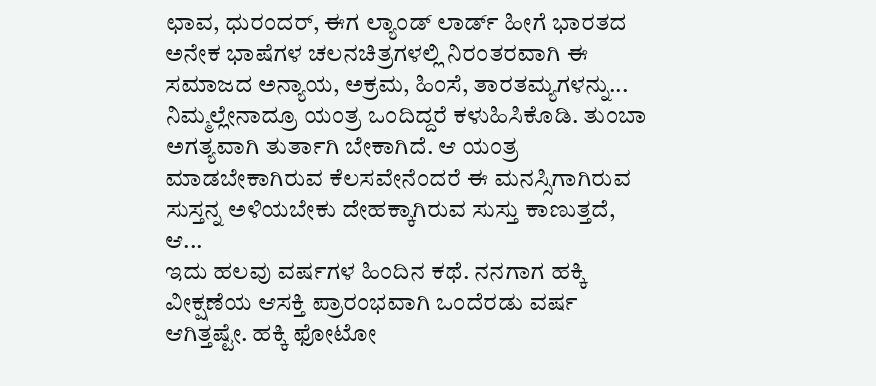ಛಾವ, ಧುರಂದರ್, ಈಗ ಲ್ಯಾಂಡ್ ಲಾರ್ಡ್ ಹೀಗೆ ಭಾರತದ ಅನೇಕ ಭಾಷೆಗಳ ಚಲನಚಿತ್ರಗಳಲ್ಲಿ ನಿರಂತರವಾಗಿ ಈ ಸಮಾಜದ ಅನ್ಯಾಯ, ಅಕ್ರಮ, ಹಿಂಸೆ, ತಾರತಮ್ಯಗಳನ್ನು...
ನಿಮ್ಮಲ್ಲೇನಾದ್ರೂ ಯಂತ್ರ ಒಂದಿದ್ದರೆ ಕಳುಹಿಸಿಕೊಡಿ. ತುಂಬಾ ಅಗತ್ಯವಾಗಿ ತುರ್ತಾಗಿ ಬೇಕಾಗಿದೆ. ಆ ಯಂತ್ರ ಮಾಡಬೇಕಾಗಿರುವ ಕೆಲಸವೇನೆಂದರೆ ಈ ಮನಸ್ಸಿಗಾಗಿರುವ ಸುಸ್ತನ್ನ ಅಳಿಯಬೇಕು ದೇಹಕ್ಕಾಗಿರುವ ಸುಸ್ತು ಕಾಣುತ್ತದೆ, ಆ...
ಇದು ಹಲವು ವರ್ಷಗಳ ಹಿಂದಿನ ಕಥೆ. ನನಗಾಗ ಹಕ್ಕಿ ವೀಕ್ಷಣೆಯ ಆಸಕ್ತಿ ಪ್ರಾರಂಭವಾಗಿ ಒಂದೆರಡು ವರ್ಷ ಆಗಿತ್ತಷ್ಟೇ. ಹಕ್ಕಿ ಫೋಟೋ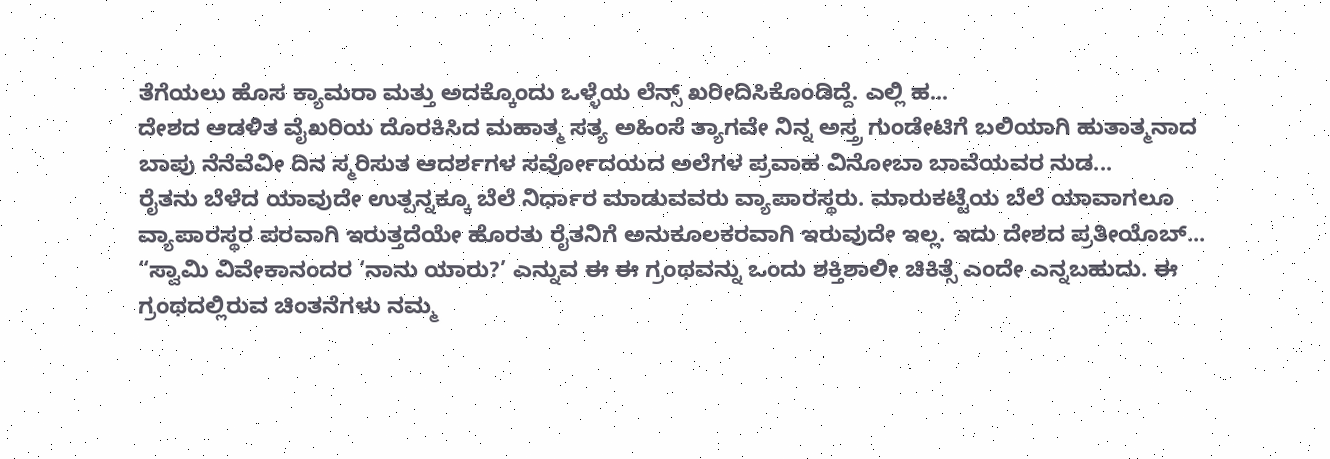ತೆಗೆಯಲು ಹೊಸ ಕ್ಯಾಮರಾ ಮತ್ತು ಅದಕ್ಕೊಂದು ಒಳ್ಳೆಯ ಲೆನ್ಸ್ ಖರೀದಿಸಿಕೊಂಡಿದ್ದೆ. ಎಲ್ಲಿ ಹ...
ದೇಶದ ಆಡಳಿತ ವೈಖರಿಯ ದೊರಕಿಸಿದ ಮಹಾತ್ಮ ಸತ್ಯ ಅಹಿಂಸೆ ತ್ಯಾಗವೇ ನಿನ್ನ ಅಸ್ತ್ರ ಗುಂಡೇಟಿಗೆ ಬಲಿಯಾಗಿ ಹುತಾತ್ಮನಾದ ಬಾಪು ನೆನೆವೆವೀ ದಿನ ಸ್ಮರಿಸುತ ಆದರ್ಶಗಳ ಸರ್ವೋದಯದ ಅಲೆಗಳ ಪ್ರವಾಹ ವಿನೋಬಾ ಬಾವೆಯವರ ನುಡ...
ರೈತನು ಬೆಳೆದ ಯಾವುದೇ ಉತ್ಪನ್ನಕ್ಕೂ ಬೆಲೆ ನಿರ್ಧಾರ ಮಾಡುವವರು ವ್ಯಾಪಾರಸ್ಥರು. ಮಾರುಕಟ್ಟೆಯ ಬೆಲೆ ಯಾವಾಗಲೂ ವ್ಯಾಪಾರಸ್ಥರ ಪರವಾಗಿ ಇರುತ್ತದೆಯೇ ಹೊರತು ರೈತನಿಗೆ ಅನುಕೂಲಕರವಾಗಿ ಇರುವುದೇ ಇಲ್ಲ. ಇದು ದೇಶದ ಪ್ರತೀಯೊಬ್...
“ಸ್ವಾಮಿ ವಿವೇಕಾನಂದರ ‘ನಾನು ಯಾರು?’ ಎನ್ನುವ ಈ ಈ ಗ್ರಂಥವನ್ನು ಒಂದು ಶಕ್ತಿಶಾಲೀ ಚಿಕಿತ್ಸೆ ಎಂದೇ ಎನ್ನಬಹುದು. ಈ ಗ್ರಂಥದಲ್ಲಿರುವ ಚಿಂತನೆಗಳು ನಮ್ಮ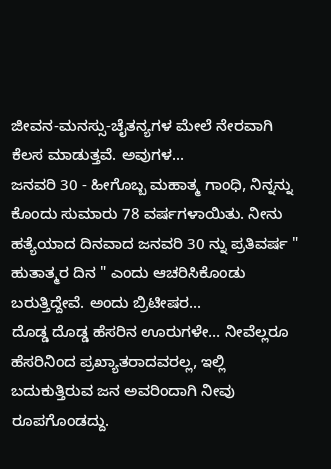ಜೀವನ-ಮನಸ್ಸು-ಚೈತನ್ಯಗಳ ಮೇಲೆ ನೇರವಾಗಿ ಕೆಲಸ ಮಾಡುತ್ತವೆ. ಅವುಗಳ...
ಜನವರಿ 30 - ಹೀಗೊಬ್ಬ ಮಹಾತ್ಮ ಗಾಂಧಿ, ನಿನ್ನನ್ನು ಕೊಂದು ಸುಮಾರು 78 ವರ್ಷಗಳಾಯಿತು. ನೀನು ಹತ್ಯೆಯಾದ ದಿನವಾದ ಜನವರಿ 30 ನ್ನು ಪ್ರತಿವರ್ಷ " ಹುತಾತ್ಮರ ದಿನ " ಎಂದು ಆಚರಿಸಿಕೊಂಡು ಬರುತ್ತಿದ್ದೇವೆ. ಅಂದು ಬ್ರಿಟೀಷರ...
ದೊಡ್ಡ ದೊಡ್ಡ ಹೆಸರಿನ ಊರುಗಳೇ… ನೀವೆಲ್ಲರೂ ಹೆಸರಿನಿಂದ ಪ್ರಖ್ಯಾತರಾದವರಲ್ಲ, ಇಲ್ಲಿ ಬದುಕುತ್ತಿರುವ ಜನ ಅವರಿಂದಾಗಿ ನೀವು ರೂಪಗೊಂಡದ್ದು.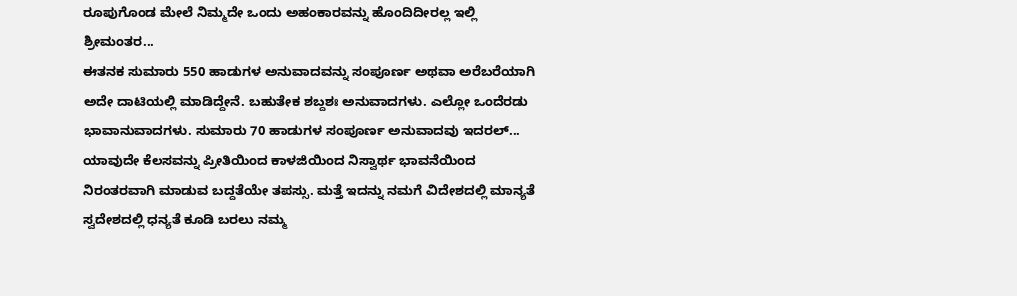ರೂಪುಗೊಂಡ ಮೇಲೆ ನಿಮ್ಮದೇ ಒಂದು ಅಹಂಕಾರವನ್ನು ಹೊಂದಿದೀರಲ್ಲ ಇಲ್ಲಿ ಶ್ರೀಮಂತರ...
ಈತನಕ ಸುಮಾರು 550 ಹಾಡುಗಳ ಅನುವಾದವನ್ನು ಸಂಪೂರ್ಣ ಅಥವಾ ಅರೆಬರೆಯಾಗಿ ಅದೇ ದಾಟಿಯಲ್ಲಿ ಮಾಡಿದ್ದೇನೆ. ಬಹುತೇಕ ಶಬ್ದಶಃ ಅನುವಾದಗಳು. ಎಲ್ಲೋ ಒಂದೆರಡು ಭಾವಾನುವಾದಗಳು. ಸುಮಾರು 70 ಹಾಡುಗಳ ಸಂಪೂರ್ಣ ಅನುವಾದವು ಇದರಲ್...
ಯಾವುದೇ ಕೆಲಸವನ್ನು ಪ್ರೀತಿಯಿಂದ ಕಾಳಜಿಯಿಂದ ನಿಸ್ವಾರ್ಥ ಭಾವನೆಯಿಂದ ನಿರಂತರವಾಗಿ ಮಾಡುವ ಬದ್ದತೆಯೇ ತಪಸ್ಸು. ಮತ್ತೆ ಇದನ್ನು ನಮಗೆ ವಿದೇಶದಲ್ಲಿ ಮಾನ್ಯತೆ ಸ್ವದೇಶದಲ್ಲಿ ಧನ್ಯತೆ ಕೂಡಿ ಬರಲು ನಮ್ಮ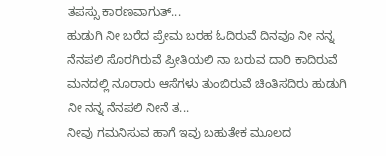ತಪಸ್ಸು ಕಾರಣವಾಗುತ್...
ಹುಡುಗಿ ನೀ ಬರೆದ ಪ್ರೇಮ ಬರಹ ಓದಿರುವೆ ದಿನವೂ ನೀ ನನ್ನ ನೆನಪಲಿ ಸೊರಗಿರುವೆ ಪ್ರೀತಿಯಲಿ ನಾ ಬರುವ ದಾರಿ ಕಾದಿರುವೆ ಮನದಲ್ಲಿ ನೂರಾರು ಆಸೆಗಳು ತುಂಬಿರುವೆ ಚಿಂತಿಸದಿರು ಹುಡುಗಿ ನೀ ನನ್ನ ನೆನಪಲಿ ನೀನೆ ತ...
ನೀವು ಗಮನಿಸುವ ಹಾಗೆ ಇವು ಬಹುತೇಕ ಮೂಲದ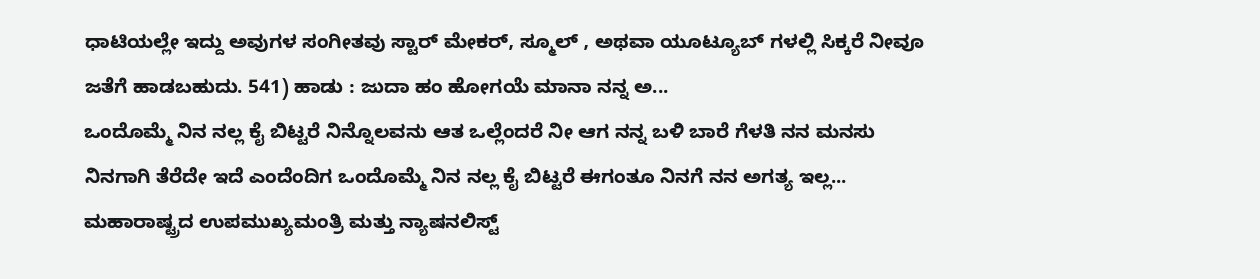ಧಾಟಿಯಲ್ಲೇ ಇದ್ದು ಅವುಗಳ ಸಂಗೀತವು ಸ್ಟಾರ್ ಮೇಕರ್, ಸ್ಮೂಲ್ , ಅಥವಾ ಯೂಟ್ಯೂಬ್ ಗಳಲ್ಲಿ ಸಿಕ್ಕರೆ ನೀವೂ ಜತೆಗೆ ಹಾಡಬಹುದು. 541) ಹಾಡು : ಜುದಾ ಹಂ ಹೋಗಯೆ ಮಾನಾ ನನ್ನ ಅ...
ಒಂದೊಮ್ಮೆ ನಿನ ನಲ್ಲ ಕೈ ಬಿಟ್ಟರೆ ನಿನ್ನೊಲವನು ಆತ ಒಲ್ಲೆಂದರೆ ನೀ ಆಗ ನನ್ನ ಬಳಿ ಬಾರೆ ಗೆಳತಿ ನನ ಮನಸು ನಿನಗಾಗಿ ತೆರೆದೇ ಇದೆ ಎಂದೆಂದಿಗ ಒಂದೊಮ್ಮೆ ನಿನ ನಲ್ಲ ಕೈ ಬಿಟ್ಟರೆ ಈಗಂತೂ ನಿನಗೆ ನನ ಅಗತ್ಯ ಇಲ್ಲ...
ಮಹಾರಾಷ್ಟ್ರದ ಉಪಮುಖ್ಯಮಂತ್ರಿ ಮತ್ತು ನ್ಯಾಷನಲಿಸ್ಟ್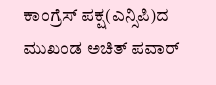ಕಾಂಗ್ರೆಸ್ ಪಕ್ಷ(ಎನ್ಸಿಪಿ)ದ ಮುಖಂಡ ಅಚಿತ್ ಪವಾರ್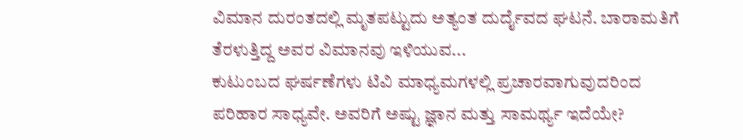ವಿಮಾನ ದುರಂತದಲ್ಲಿ ಮೃತಪಟ್ಟುದು ಅತ್ಯಂತ ದುರ್ದೈವದ ಘಟನೆ. ಬಾರಾಮತಿಗೆ ತೆರಳುತ್ತಿದ್ದ ಅವರ ವಿಮಾನವು ಇಳಿಯುವ...
ಕುಟುಂಬದ ಘರ್ಷಣೆಗಳು ಟಿವಿ ಮಾಧ್ಯಮಗಳಲ್ಲಿ ಪ್ರಚಾರವಾಗುವುದರಿಂದ ಪರಿಹಾರ ಸಾಧ್ಯವೇ. ಅವರಿಗೆ ಅಷ್ಟು ಜ್ಞಾನ ಮತ್ತು ಸಾಮರ್ಥ್ಯ ಇದೆಯೇ?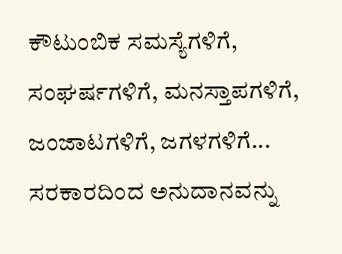ಕೌಟುಂಬಿಕ ಸಮಸ್ಯೆಗಳಿಗೆ, ಸಂಘರ್ಷಗಳಿಗೆ, ಮನಸ್ತಾಪಗಳಿಗೆ, ಜಂಜಾಟಗಳಿಗೆ, ಜಗಳಗಳಿಗೆ...
ಸರಕಾರದಿಂದ ಅನುದಾನವನ್ನು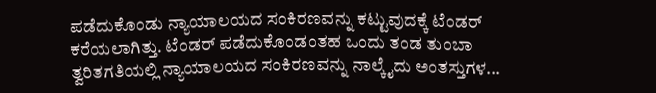ಪಡೆದುಕೊಂಡು ನ್ಯಾಯಾಲಯದ ಸಂಕಿರಣವನ್ನು ಕಟ್ಟುವುದಕ್ಕೆ ಟೆಂಡರ್ ಕರೆಯಲಾಗಿತ್ತು. ಟೆಂಡರ್ ಪಡೆದುಕೊಂಡಂತಹ ಒಂದು ತಂಡ ತುಂಬಾ ತ್ವರಿತಗತಿಯಲ್ಲಿ ನ್ಯಾಯಾಲಯದ ಸಂಕಿರಣವನ್ನು ನಾಲ್ಕೈದು ಅಂತಸ್ತುಗಳ...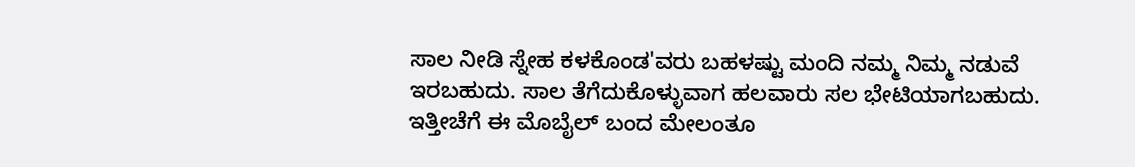ಸಾಲ ನೀಡಿ ಸ್ನೇಹ ಕಳಕೊಂಡ'ವರು ಬಹಳಷ್ಟು ಮಂದಿ ನಮ್ಮ ನಿಮ್ಮ ನಡುವೆ ಇರಬಹುದು. ಸಾಲ ತೆಗೆದುಕೊಳ್ಳುವಾಗ ಹಲವಾರು ಸಲ ಭೇಟಿಯಾಗಬಹುದು. ಇತ್ತೀಚೆಗೆ ಈ ಮೊಬೈಲ್ ಬಂದ ಮೇಲಂತೂ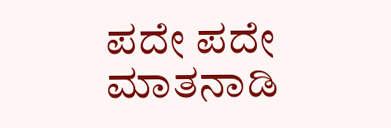ಪದೇ ಪದೇ ಮಾತನಾಡಿ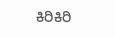ಕಿರಿಕಿರಿ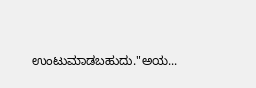ಉಂಟುಮಾಡಬಹುದು."ಅಯ...